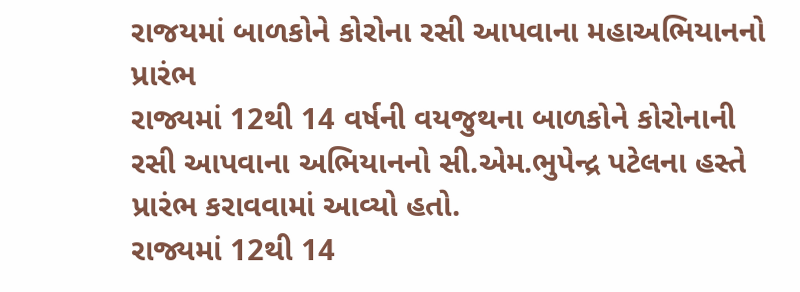રાજયમાં બાળકોને કોરોના રસી આપવાના મહાઅભિયાનનો પ્રારંભ
રાજ્યમાં 12થી 14 વર્ષની વયજુથના બાળકોને કોરોનાની રસી આપવાના અભિયાનનો સી.એમ.ભુપેન્દ્ર પટેલના હસ્તે પ્રારંભ કરાવવામાં આવ્યો હતો.
રાજ્યમાં 12થી 14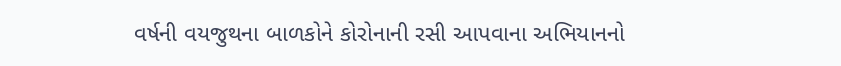વર્ષની વયજુથના બાળકોને કોરોનાની રસી આપવાના અભિયાનનો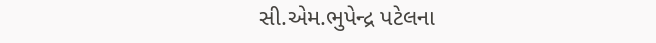સી.એમ.ભુપેન્દ્ર પટેલના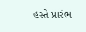હસ્તે પ્રારંભ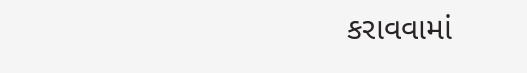કરાવવામાં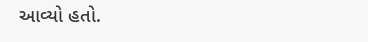આવ્યો હતો.